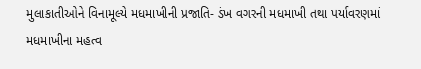મુલાકાતીઓને વિનામૂલ્યે મધમાખીની પ્રજાતિ- ડંખ વગરની મધમાખી તથા પર્યાવરણમાં મધમાખીના મહત્વ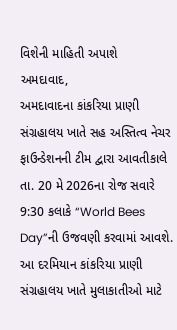વિશેની માહિતી અપાશે
અમદાવાદ,
અમદાવાદના કાંકરિયા પ્રાણી સંગ્રહાલય ખાતે સહ અસ્તિત્વ નેચર ફાઉન્ડેશનની ટીમ દ્વારા આવતીકાલે તા. 20 મે 2026ના રોજ સવારે 9:30 કલાકે “World Bees Day”ની ઉજવણી કરવામાં આવશે. આ દરમિયાન કાંકરિયા પ્રાણી સંગ્રહાલય ખાતે મુલાકાતીઓ માટે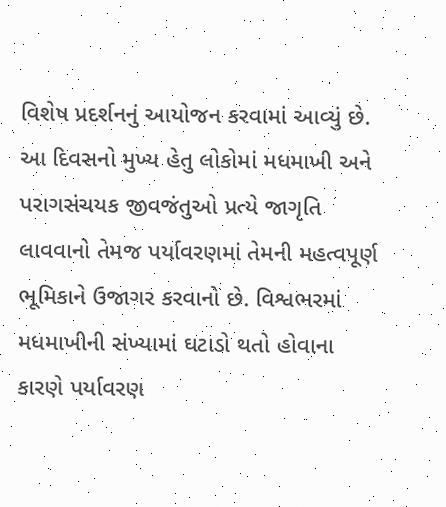વિશેષ પ્રદર્શનનું આયોજન કરવામાં આવ્યું છે.
આ દિવસનો મુખ્ય હેતુ લોકોમાં મધમાખી અને પરાગસંચયક જીવજંતુઓ પ્રત્યે જાગૃતિ લાવવાનો તેમજ પર્યાવરણમાં તેમની મહત્વપૂર્ણ ભૂમિકાને ઉજાગર કરવાનો છે. વિશ્વભરમાં મધમાખીની સંખ્યામાં ઘટાડો થતો હોવાના કારણે પર્યાવરણ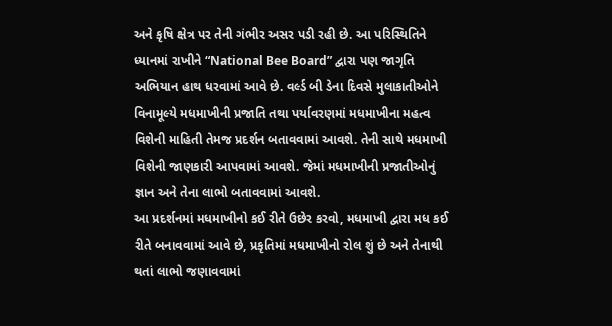અને કૃષિ ક્ષેત્ર પર તેની ગંભીર અસર પડી રહી છે. આ પરિસ્થિતિને ધ્યાનમાં રાખીને “National Bee Board” દ્વારા પણ જાગૃતિ અભિયાન હાથ ધરવામાં આવે છે. વર્લ્ડ બી ડેના દિવસે મુલાકાતીઓને વિનામૂલ્યે મધમાખીની પ્રજાતિ તથા પર્યાવરણમાં મધમાખીના મહત્વ વિશેની માહિતી તેમજ પ્રદર્શન બતાવવામાં આવશે. તેની સાથે મધમાખી વિશેની જાણકારી આપવામાં આવશે. જેમાં મધમાખીની પ્રજાતીઓનું જ્ઞાન અને તેના લાભો બતાવવામાં આવશે.
આ પ્રદર્શનમાં મધમાખીનો કઈ રીતે ઉછેર કરવો, મધમાખી દ્વારા મધ કઈ રીતે બનાવવામાં આવે છે, પ્રકૃતિમાં મધમાખીનો રોલ શું છે અને તેનાથી થતાં લાભો જણાવવામાં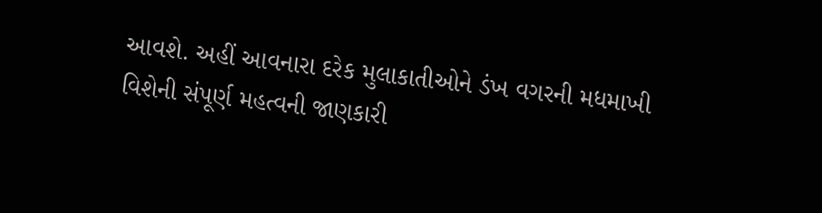આવશે. અહીં આવનારા દરેક મુલાકાતીઓને ડંખ વગરની મધમાખી વિશેની સંપૂર્ણ મહત્વની જાણકારી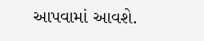આપવામાં આવશે.